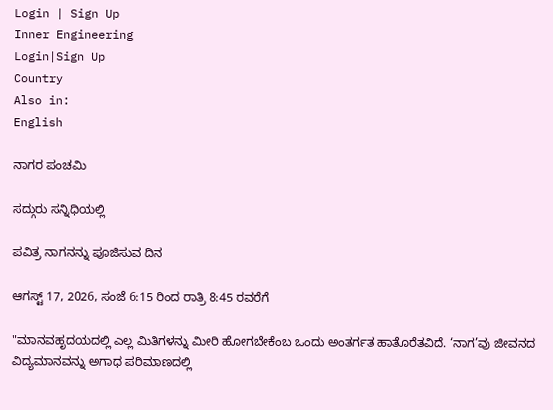Login | Sign Up
Inner Engineering
Login|Sign Up
Country
Also in:
English

ನಾಗರ ಪಂಚಮಿ

ಸದ್ಗುರು ಸನ್ನಿಧಿಯಲ್ಲಿ

ಪವಿತ್ರ ನಾಗನನ್ನು ಪೂಜಿಸುವ ದಿನ

ಆಗಸ್ಟ್ 17, 2026, ಸಂಜೆ 6:15 ರಿಂದ ರಾತ್ರಿ 8:45 ರವರೆಗೆ

"ಮಾನವಹೃದಯದಲ್ಲಿ ಎಲ್ಲ ಮಿತಿಗಳನ್ನು ಮೀರಿ ಹೋಗಬೇಕೆಂಬ ಒಂದು ಅಂತರ್ಗತ ಹಾತೊರೆತವಿದೆ. ‘ನಾಗ’ವು ಜೀವನದ ವಿದ್ಯಮಾನವನ್ನು ಅಗಾಧ ಪರಿಮಾಣದಲ್ಲಿ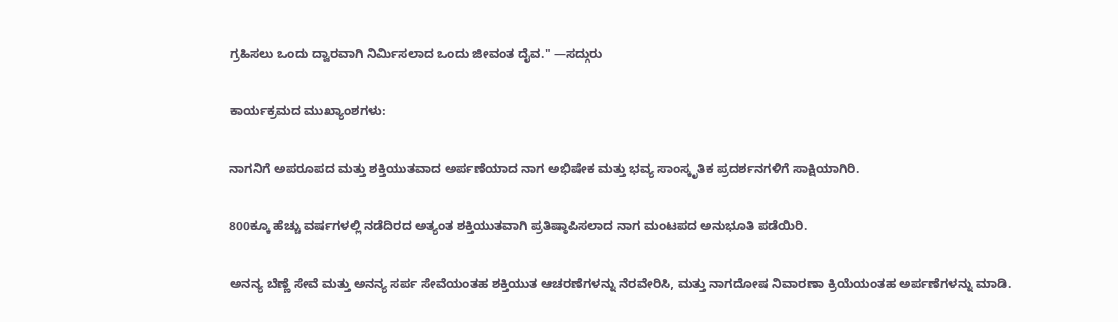ಗ್ರಹಿಸಲು ಒಂದು ದ್ವಾರವಾಗಿ ನಿರ್ಮಿಸಲಾದ ಒಂದು ಜೀವಂತ ದೈವ." —ಸದ್ಗುರು

ಕಾರ್ಯಕ್ರಮದ ಮುಖ್ಯಾಂಶಗಳು:

ನಾಗನಿಗೆ ಅಪರೂಪದ ಮತ್ತು ಶಕ್ತಿಯುತವಾದ ಅರ್ಪಣೆಯಾದ ನಾಗ ಅಭಿಷೇಕ ಮತ್ತು ಭವ್ಯ ಸಾಂಸ್ಕೃತಿಕ ಪ್ರದರ್ಶನಗಳಿಗೆ ಸಾಕ್ಷಿಯಾಗಿರಿ.

800ಕ್ಕೂ ಹೆಚ್ಚು ವರ್ಷಗಳಲ್ಲಿ ನಡೆದಿರದ ಅತ್ಯಂತ ಶಕ್ತಿಯುತವಾಗಿ ಪ್ರತಿಷ್ಠಾಪಿಸಲಾದ ನಾಗ ಮಂಟಪದ ಅನುಭೂತಿ ಪಡೆಯಿರಿ.

ಅನನ್ಯ ಬೆಣ್ಣೆ ಸೇವೆ ಮತ್ತು ಅನನ್ಯ ಸರ್ಪ ಸೇವೆಯಂತಹ ಶಕ್ತಿಯುತ ಆಚರಣೆಗಳನ್ನು ನೆರವೇರಿಸಿ, ಮತ್ತು ನಾಗದೋಷ ನಿವಾರಣಾ ಕ್ರಿಯೆಯಂತಹ ಅರ್ಪಣೆಗಳನ್ನು ಮಾಡಿ.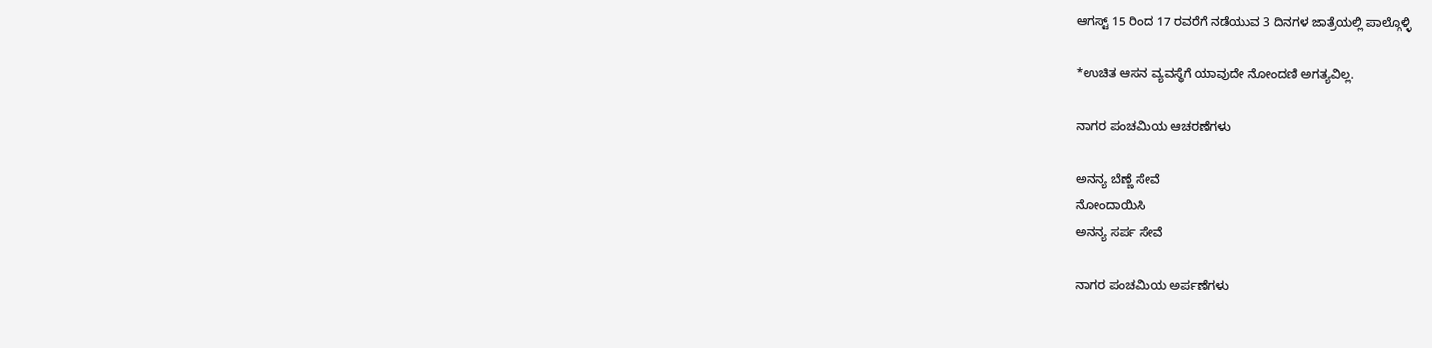ಆಗಸ್ಟ್ 15 ರಿಂದ 17 ರವರೆಗೆ ನಡೆಯುವ 3 ದಿನಗಳ ಜಾತ್ರೆಯಲ್ಲಿ ಪಾಲ್ಗೊಳ್ಳಿ

*ಉಚಿತ ಆಸನ ವ್ಯವಸ್ಥೆಗೆ ಯಾವುದೇ ನೋಂದಣಿ ಅಗತ್ಯವಿಲ್ಲ.

ನಾಗರ ಪಂಚಮಿಯ ಆಚರಣೆಗಳು

ಅನನ್ಯ ಬೆಣ್ಣೆ ಸೇವೆ
ನೋಂದಾಯಿಸಿ
ಅನನ್ಯ ಸರ್ಪ ಸೇವೆ

ನಾಗರ ಪಂಚಮಿಯ ಅರ್ಪಣೆಗಳು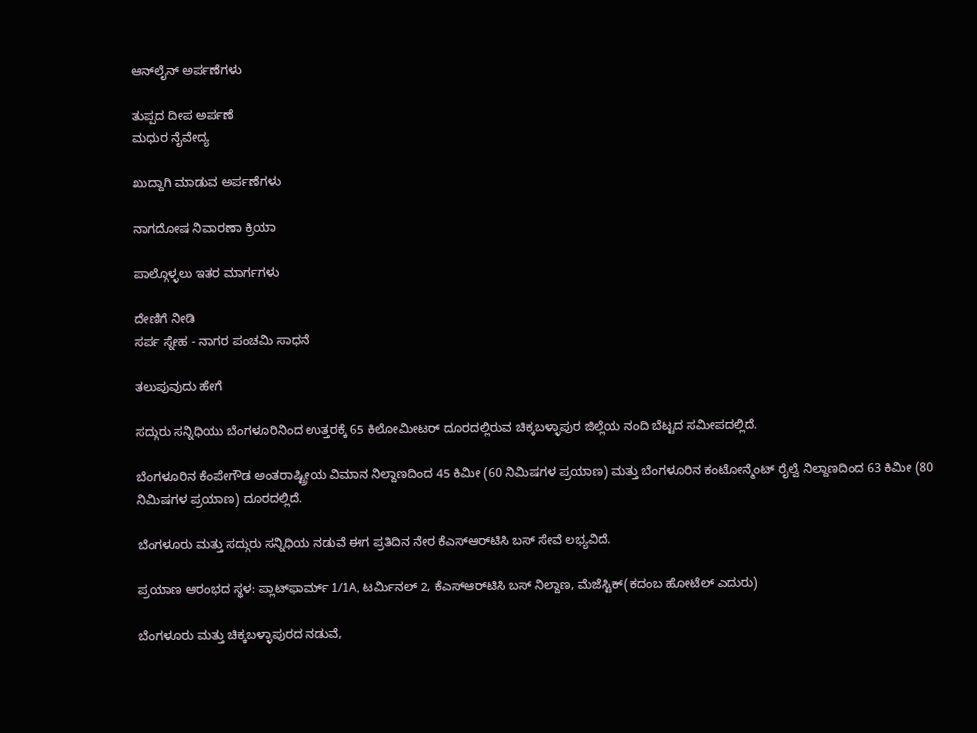ಆನ್‌ಲೈನ್ ಅರ್ಪಣೆಗಳು

ತುಪ್ಪದ ದೀಪ ಅರ್ಪಣೆ
ಮಧುರ ನೈವೇದ್ಯ

ಖುದ್ದಾಗಿ ಮಾಡುವ ಅರ್ಪಣೆಗಳು

ನಾಗದೋಷ ನಿವಾರಣಾ ಕ್ರಿಯಾ

ಪಾಲ್ಗೊಳ್ಳಲು ಇತರ ಮಾರ್ಗಗಳು

ದೇಣಿಗೆ ನೀಡಿ
ಸರ್ಪ ಸ್ನೇಹ - ನಾಗರ ಪಂಚಮಿ ಸಾಧನೆ

ತಲುಪುವುದು ಹೇಗೆ

ಸದ್ಗುರು ಸನ್ನಿಧಿಯು ಬೆಂಗಳೂರಿನಿಂದ ಉತ್ತರಕ್ಕೆ 65 ಕಿಲೋಮೀಟರ್ ದೂರದಲ್ಲಿರುವ ಚಿಕ್ಕಬಳ್ಳಾಪುರ ಜಿಲ್ಲೆಯ ನಂದಿ ಬೆಟ್ಟದ ಸಮೀಪದಲ್ಲಿದೆ.

ಬೆಂಗಳೂರಿನ ಕೆಂಪೇಗೌಡ ಅಂತರಾಷ್ಟ್ರೀಯ ವಿಮಾನ ನಿಲ್ದಾಣದಿಂದ 45 ಕಿಮೀ (60 ನಿಮಿಷಗಳ ಪ್ರಯಾಣ) ಮತ್ತು ಬೆಂಗಳೂರಿನ ಕಂಟೋನ್ಮೆಂಟ್ ರೈಲ್ವೆ ನಿಲ್ದಾಣದಿಂದ 63 ಕಿಮೀ (80 ನಿಮಿಷಗಳ ಪ್ರಯಾಣ) ದೂರದಲ್ಲಿದೆ.

ಬೆಂಗಳೂರು ಮತ್ತು ಸದ್ಗುರು ಸನ್ನಿಧಿಯ ನಡುವೆ ಈಗ ಪ್ರತಿದಿನ ನೇರ ಕೆಎಸ್‌ಆರ್‌ಟಿಸಿ ಬಸ್‌ ಸೇವೆ ಲಭ್ಯವಿದೆ.

ಪ್ರಯಾಣ ಆರಂಭದ ಸ್ಥಳ: ಪ್ಲಾಟ್‌ಫಾರ್ಮ್ 1/1A, ಟರ್ಮಿನಲ್ 2, ಕೆಎಸ್‌ಆರ್‌ಟಿಸಿ ಬಸ್ ನಿಲ್ದಾಣ, ಮೆಜೆಸ್ಟಿಕ್(ಕದಂಬ ಹೋಟೆಲ್ ಎದುರು)

ಬೆಂಗಳೂರು ಮತ್ತು ಚಿಕ್ಕಬಳ್ಳಾಪುರದ ನಡುವೆ,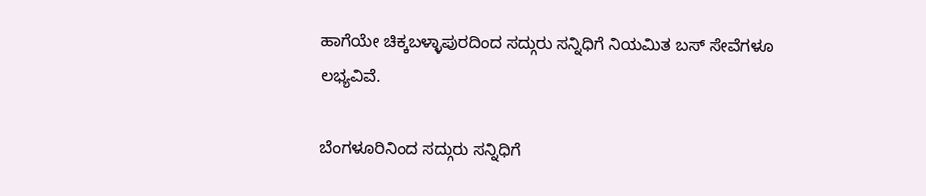ಹಾಗೆಯೇ ಚಿಕ್ಕಬಳ್ಳಾಪುರದಿಂದ ಸದ್ಗುರು ಸನ್ನಿಧಿಗೆ ನಿಯಮಿತ ಬಸ್‌ ಸೇವೆಗಳೂ ಲಭ್ಯವಿವೆ.

ಬೆಂಗಳೂರಿನಿಂದ ಸದ್ಗುರು ಸನ್ನಿಧಿಗೆ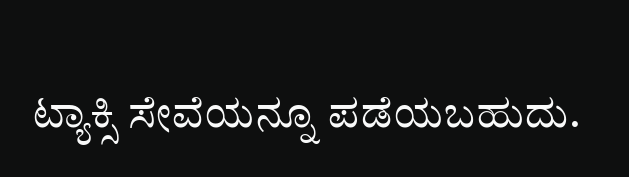ಟ್ಯಾಕ್ಸಿ ಸೇವೆಯನ್ನೂ ಪಡೆಯಬಹುದು.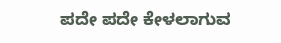ಪದೇ ಪದೇ ಕೇಳಲಾಗುವ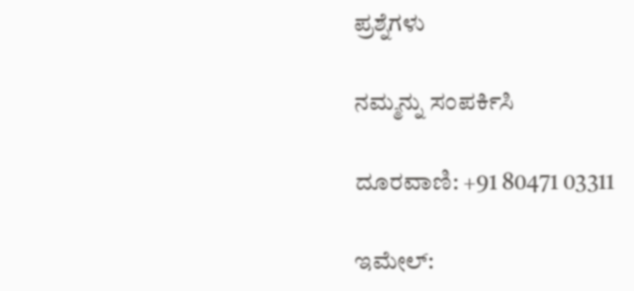ಪ್ರಶ್ನೆಗಳು

ನಮ್ಮನ್ನು ಸಂಪರ್ಕಿಸಿ

ದೂರವಾಣಿ: +91 80471 03311

ಇಮೇಲ್: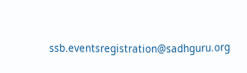ssb.eventsregistration@sadhguru.org